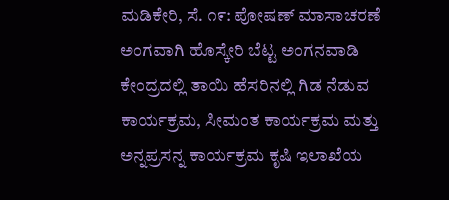ಮಡಿಕೇರಿ, ಸೆ. ೧೯: ಪೋಷಣ್ ಮಾಸಾಚರಣೆ ಅಂಗವಾಗಿ ಹೊಸ್ಕೇರಿ ಬೆಟ್ಟ ಅಂಗನವಾಡಿ ಕೇಂದ್ರದಲ್ಲಿ ತಾಯಿ ಹೆಸರಿನಲ್ಲಿ ಗಿಡ ನೆಡುವ ಕಾರ್ಯಕ್ರಮ, ಸೀಮಂತ ಕಾರ್ಯಕ್ರಮ ಮತ್ತು ಅನ್ನಪ್ರಸನ್ನ ಕಾರ್ಯಕ್ರಮ ಕೃಷಿ ಇಲಾಖೆಯ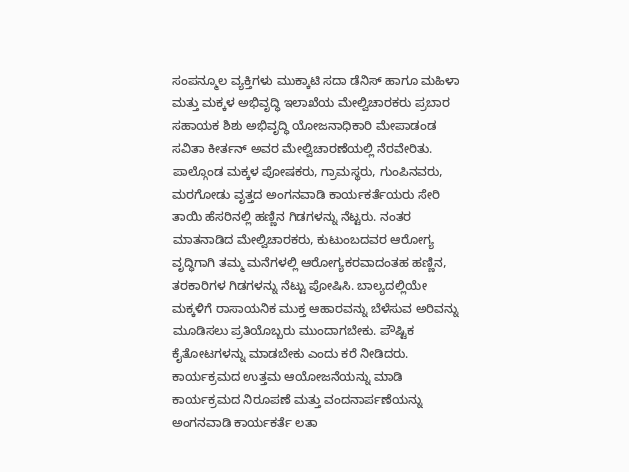ಸಂಪನ್ಮೂಲ ವ್ಯಕ್ತಿಗಳು ಮುಕ್ಕಾಟಿ ಸದಾ ಡೆನಿಸ್ ಹಾಗೂ ಮಹಿಳಾ ಮತ್ತು ಮಕ್ಕಳ ಅಭಿವೃದ್ಧಿ ಇಲಾಖೆಯ ಮೇಲ್ವಿಚಾರಕರು ಪ್ರಬಾರ ಸಹಾಯಕ ಶಿಶು ಅಭಿವೃದ್ಧಿ ಯೋಜನಾಧಿಕಾರಿ ಮೇಪಾಡಂಡ ಸವಿತಾ ಕೀರ್ತನ್ ಅವರ ಮೇಲ್ವಿಚಾರಣೆಯಲ್ಲಿ ನೆರವೇರಿತು. ಪಾಲ್ಗೊಂಡ ಮಕ್ಕಳ ಪೋಷಕರು, ಗ್ರಾಮಸ್ಥರು, ಗುಂಪಿನವರು, ಮರಗೋಡು ವೃತ್ತದ ಅಂಗನವಾಡಿ ಕಾರ್ಯಕರ್ತೆಯರು ಸೇರಿ ತಾಯಿ ಹೆಸರಿನಲ್ಲಿ ಹಣ್ಣಿನ ಗಿಡಗಳನ್ನು ನೆಟ್ಟರು. ನಂತರ ಮಾತನಾಡಿದ ಮೇಲ್ವಿಚಾರಕರು, ಕುಟುಂಬದವರ ಆರೋಗ್ಯ ವೃದ್ಧಿಗಾಗಿ ತಮ್ಮ ಮನೆಗಳಲ್ಲಿ ಆರೋಗ್ಯಕರವಾದಂತಹ ಹಣ್ಣಿನ, ತರಕಾರಿಗಳ ಗಿಡಗಳನ್ನು ನೆಟ್ಟು ಪೋಷಿಸಿ. ಬಾಲ್ಯದಲ್ಲಿಯೇ ಮಕ್ಕಳಿಗೆ ರಾಸಾಯನಿಕ ಮುಕ್ತ ಆಹಾರವನ್ನು ಬೆಳೆಸುವ ಅರಿವನ್ನು ಮೂಡಿಸಲು ಪ್ರತಿಯೊಬ್ಬರು ಮುಂದಾಗಬೇಕು. ಪೌಷ್ಟಿಕ ಕೈತೋಟಗಳನ್ನು ಮಾಡಬೇಕು ಎಂದು ಕರೆ ನೀಡಿದರು. ಕಾರ್ಯಕ್ರಮದ ಉತ್ತಮ ಆಯೋಜನೆಯನ್ನು ಮಾಡಿ ಕಾರ್ಯಕ್ರಮದ ನಿರೂಪಣೆ ಮತ್ತು ವಂದನಾರ್ಪಣೆಯನ್ನು ಅಂಗನವಾಡಿ ಕಾರ್ಯಕರ್ತೆ ಲತಾ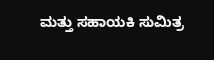ಮತ್ತು ಸಹಾಯಕಿ ಸುಮಿತ್ರ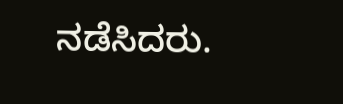ನಡೆಸಿದರು.